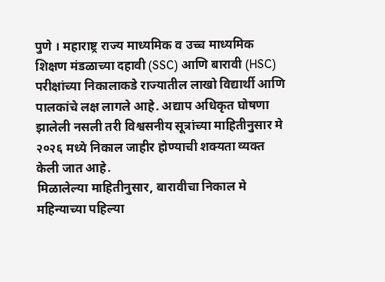पुणे । महाराष्ट्र राज्य माध्यमिक व उच्च माध्यमिक शिक्षण मंडळाच्या दहावी (SSC) आणि बारावी (HSC) परीक्षांच्या निकालाकडे राज्यातील लाखो विद्यार्थी आणि पालकांचे लक्ष लागले आहे. अद्याप अधिकृत घोषणा झालेली नसली तरी विश्वसनीय सूत्रांच्या माहितीनुसार मे २०२६ मध्ये निकाल जाहीर होण्याची शक्यता व्यक्त केली जात आहे.
मिळालेल्या माहितीनुसार, बारावीचा निकाल मे महिन्याच्या पहिल्या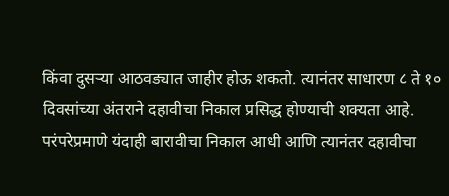किंवा दुसऱ्या आठवड्यात जाहीर होऊ शकतो. त्यानंतर साधारण ८ ते १० दिवसांच्या अंतराने दहावीचा निकाल प्रसिद्ध होण्याची शक्यता आहे. परंपरेप्रमाणे यंदाही बारावीचा निकाल आधी आणि त्यानंतर दहावीचा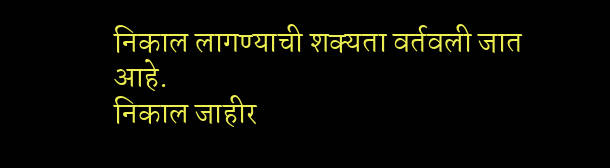निकाल लागण्याची शक्यता वर्तवली जात आहे.
निकाल जाहीर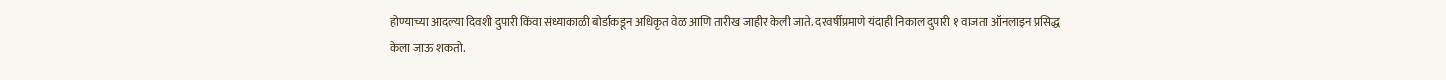होण्याच्या आदल्या दिवशी दुपारी किंवा संध्याकाळी बोर्डाकडून अधिकृत वेळ आणि तारीख जाहीर केली जाते. दरवर्षीप्रमाणे यंदाही निकाल दुपारी १ वाजता ऑनलाइन प्रसिद्ध केला जाऊ शकतो.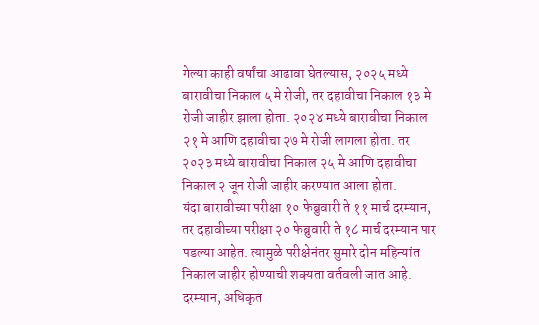गेल्या काही वर्षांचा आढावा घेतल्यास, २०२५ मध्ये बारावीचा निकाल ५ मे रोजी, तर दहावीचा निकाल १३ मे रोजी जाहीर झाला होता. २०२४ मध्ये बारावीचा निकाल २१ मे आणि दहावीचा २७ मे रोजी लागला होता. तर २०२३ मध्ये बारावीचा निकाल २५ मे आणि दहावीचा निकाल २ जून रोजी जाहीर करण्यात आला होता.
यंदा बारावीच्या परीक्षा १० फेब्रुवारी ते ११ मार्च दरम्यान, तर दहावीच्या परीक्षा २० फेब्रुवारी ते १८ मार्च दरम्यान पार पडल्या आहेत. त्यामुळे परीक्षेनंतर सुमारे दोन महिन्यांत निकाल जाहीर होण्याची शक्यता वर्तवली जात आहे.
दरम्यान, अधिकृत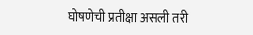घोषणेची प्रतीक्षा असली तरी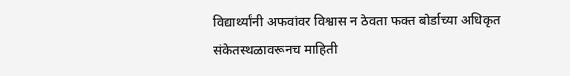विद्यार्थ्यांनी अफवांवर विश्वास न ठेवता फक्त बोर्डाच्या अधिकृत संकेतस्थळावरूनच माहिती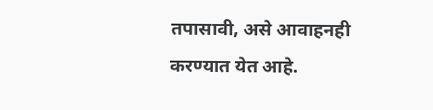तपासावी, असे आवाहनही करण्यात येत आहे.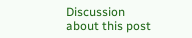Discussion about this post